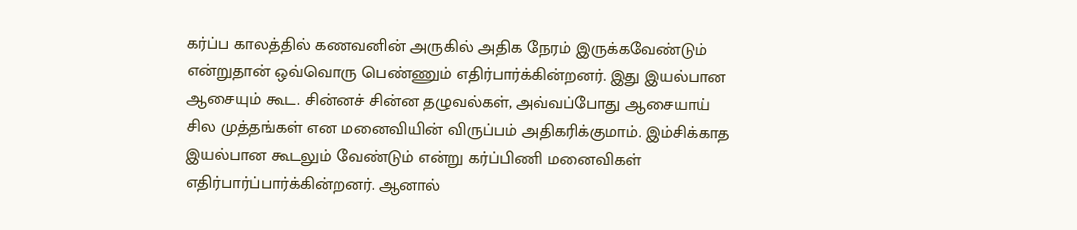கர்ப்ப காலத்தில் கணவனின் அருகில் அதிக நேரம் இருக்கவேண்டும் என்றுதான் ஒவ்வொரு பெண்ணும் எதிர்பார்க்கின்றனர். இது இயல்பான ஆசையும் கூட. சின்னச் சின்ன தழுவல்கள், அவ்வப்போது ஆசையாய் சில முத்தங்கள் என மனைவியின் விருப்பம் அதிகரிக்குமாம். இம்சிக்காத இயல்பான கூடலும் வேண்டும் என்று கர்ப்பிணி மனைவிகள் எதிர்பார்ப்பார்க்கின்றனர். ஆனால்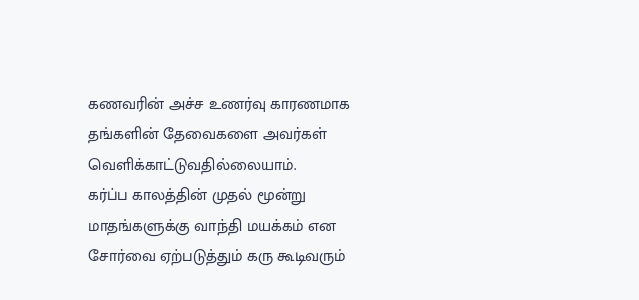கணவரின் அச்ச உணர்வு காரணமாக தங்களின் தேவைகளை அவர்கள் வெளிக்காட்டுவதில்லையாம்.
கர்ப்ப காலத்தின் முதல் மூன்று மாதங்களுக்கு வாந்தி மயக்கம் என சோர்வை ஏற்படுத்தும் கரு கூடிவரும்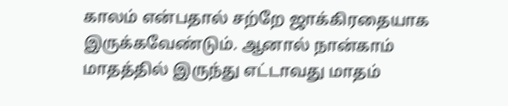காலம் என்பதால் சற்றே ஜாக்கிரதையாக இருக்கவேண்டும். ஆனால் நான்காம் மாதத்தில் இருந்து எட்டாவது மாதம்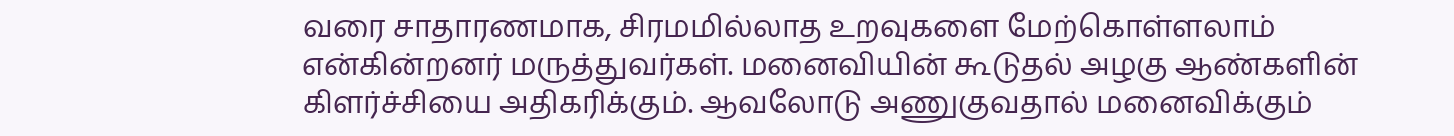வரை சாதாரணமாக, சிரமமில்லாத உறவுகளை மேற்கொள்ளலாம் என்கின்றனர் மருத்துவர்கள். மனைவியின் கூடுதல் அழகு ஆண்களின் கிளர்ச்சியை அதிகரிக்கும். ஆவலோடு அணுகுவதால் மனைவிக்கும்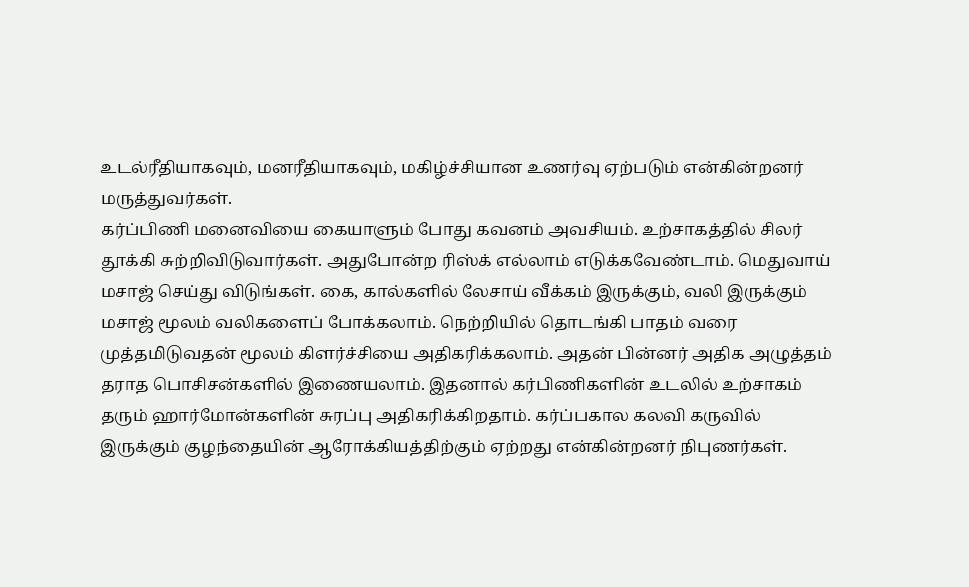உடல்ரீதியாகவும், மனரீதியாகவும், மகிழ்ச்சியான உணர்வு ஏற்படும் என்கின்றனர் மருத்துவர்கள்.
கர்ப்பிணி மனைவியை கையாளும் போது கவனம் அவசியம். உற்சாகத்தில் சிலர் தூக்கி சுற்றிவிடுவார்கள். அதுபோன்ற ரிஸ்க் எல்லாம் எடுக்கவேண்டாம். மெதுவாய் மசாஜ் செய்து விடுங்கள். கை, கால்களில் லேசாய் வீக்கம் இருக்கும், வலி இருக்கும் மசாஜ் மூலம் வலிகளைப் போக்கலாம். நெற்றியில் தொடங்கி பாதம் வரை முத்தமிடுவதன் மூலம் கிளர்ச்சியை அதிகரிக்கலாம். அதன் பின்னர் அதிக அழுத்தம் தராத பொசிசன்களில் இணையலாம். இதனால் கர்பிணிகளின் உடலில் உற்சாகம் தரும் ஹார்மோன்களின் சுரப்பு அதிகரிக்கிறதாம். கர்ப்பகால கலவி கருவில் இருக்கும் குழந்தையின் ஆரோக்கியத்திற்கும் ஏற்றது என்கின்றனர் நிபுணர்கள்.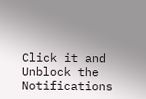Click it and Unblock the Notifications